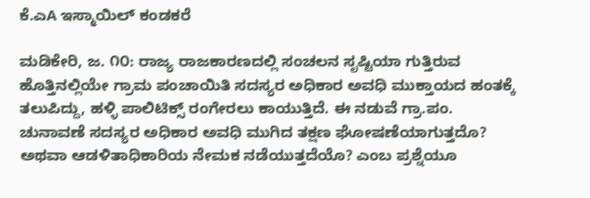ಕೆ.ಎA ಇಸ್ಮಾಯಿಲ್ ಕಂಡಕರೆ

ಮಡಿಕೇರಿ, ಜ. ೧೦: ರಾಜ್ಯ ರಾಜಕಾರಣದಲ್ಲಿ ಸಂಚಲನ ಸೃಷ್ಟಿಯಾ ಗುತ್ತಿರುವ ಹೊತ್ತಿನಲ್ಲಿಯೇ ಗ್ರಾಮ ಪಂಚಾಯಿತಿ ಸದಸ್ಯರ ಅಧಿಕಾರ ಅವಧಿ ಮುಕ್ತಾಯದ ಹಂತಕ್ಕೆ ತಲುಪಿದ್ದು, ಹಳ್ಳಿ ಪಾಲಿಟಿಕ್ಸ್ ರಂಗೇರಲು ಕಾಯುತ್ತಿದೆ. ಈ ನಡುವೆ ಗ್ರಾ.ಪಂ. ಚುನಾವಣೆ ಸದಸ್ಯರ ಅಧಿಕಾರ ಅವಧಿ ಮುಗಿದ ತಕ್ಷಣ ಘೋಷಣೆಯಾಗುತ್ತದೊ? ಅಥವಾ ಆಡಳಿತಾಧಿಕಾರಿಯ ನೇಮಕ ನಡೆಯುತ್ತದೆಯೊ? ಎಂಬ ಪ್ರಶ್ನೆಯೂ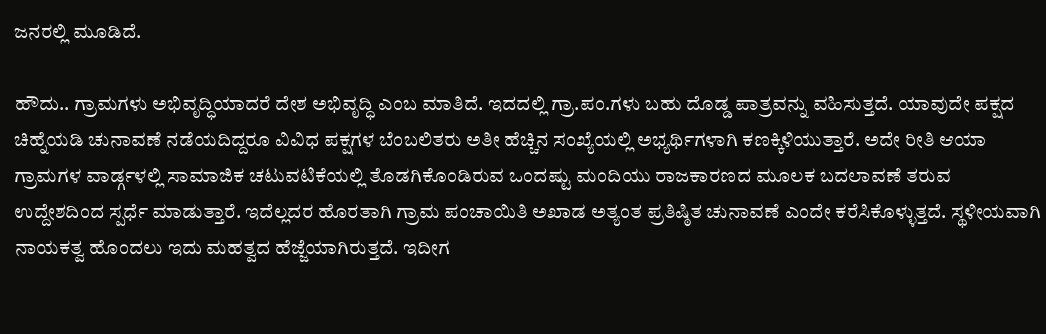ಜನರಲ್ಲಿ ಮೂಡಿದೆ.

ಹೌದು.. ಗ್ರಾಮಗಳು ಅಭಿವೃದ್ಧಿಯಾದರೆ ದೇಶ ಅಭಿವೃದ್ಧಿ ಎಂಬ ಮಾತಿದೆ. ಇದದಲ್ಲಿ ಗ್ರಾ.ಪಂ.ಗಳು ಬಹು ದೊಡ್ಡ ಪಾತ್ರವನ್ನು ವಹಿಸುತ್ತದೆ. ಯಾವುದೇ ಪಕ್ಷದ ಚಿಹ್ನೆಯಡಿ ಚುನಾವಣೆ ನಡೆಯದಿದ್ದರೂ ವಿವಿಧ ಪಕ್ಷಗಳ ಬೆಂಬಲಿತರು ಅತೀ ಹೆಚ್ಚಿನ ಸಂಖ್ಯೆಯಲ್ಲಿ ಅಭ್ಯರ್ಥಿಗಳಾಗಿ ಕಣಕ್ಕಿಳಿಯುತ್ತಾರೆ. ಅದೇ ರೀತಿ ಆಯಾ ಗ್ರಾಮಗಳ ವಾರ್ಡ್ಗಳಲ್ಲಿ ಸಾಮಾಜಿಕ ಚಟುವಟಿಕೆಯಲ್ಲಿ ತೊಡಗಿಕೊಂಡಿರುವ ಒಂದಷ್ಟು ಮಂದಿಯು ರಾಜಕಾರಣದ ಮೂಲಕ ಬದಲಾವಣೆ ತರುವ ಉದ್ದೇಶದಿಂದ ಸ್ಪರ್ಧೆ ಮಾಡುತ್ತಾರೆ. ಇದೆಲ್ಲದರ ಹೊರತಾಗಿ ಗ್ರಾಮ ಪಂಚಾಯಿತಿ ಅಖಾಡ ಅತ್ಯಂತ ಪ್ರತಿಷ್ಠಿತ ಚುನಾವಣೆ ಎಂದೇ ಕರೆಸಿಕೊಳ್ಳುತ್ತದೆ. ಸ್ಥಳೀಯವಾಗಿ ನಾಯಕತ್ವ ಹೊಂದಲು ಇದು ಮಹತ್ವದ ಹೆಜ್ಜೆಯಾಗಿರುತ್ತದೆ. ಇದೀಗ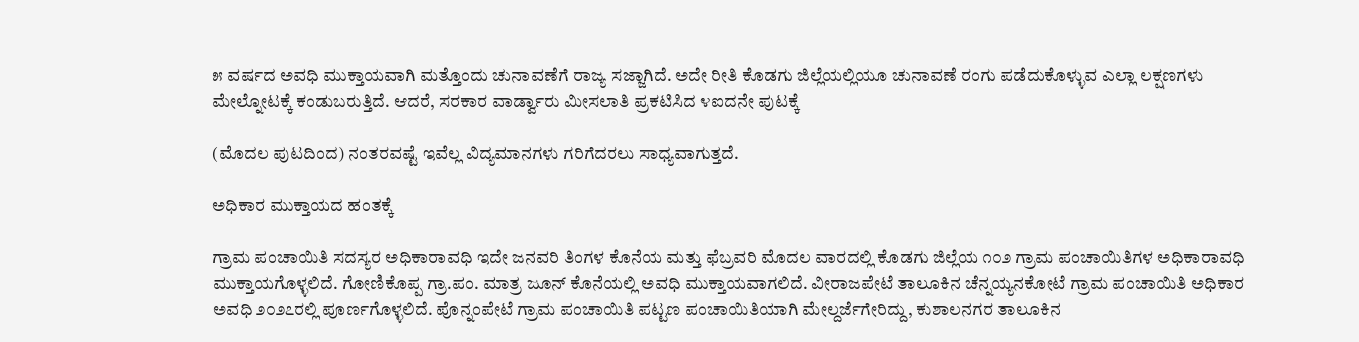೫ ವರ್ಷದ ಅವಧಿ ಮುಕ್ತಾಯವಾಗಿ ಮತ್ತೊಂದು ಚುನಾವಣೆಗೆ ರಾಜ್ಯ ಸಜ್ಜಾಗಿದೆ. ಅದೇ ರೀತಿ ಕೊಡಗು ಜಿಲ್ಲೆಯಲ್ಲಿಯೂ ಚುನಾವಣೆ ರಂಗು ಪಡೆದುಕೊಳ್ಳುವ ಎಲ್ಲಾ ಲಕ್ಷಣಗಳು ಮೇಲ್ನೋಟಕ್ಕೆ ಕಂಡುಬರುತ್ತಿದೆ. ಆದರೆ, ಸರಕಾರ ವಾರ್ಡ್ವಾರು ಮೀಸಲಾತಿ ಪ್ರಕಟಿಸಿದ ೪ಐದನೇ ಪುಟಕ್ಕೆ

(ಮೊದಲ ಪುಟದಿಂದ) ನಂತರವಷ್ಟೆ ಇವೆಲ್ಲ ವಿದ್ಯಮಾನಗಳು ಗರಿಗೆದರಲು ಸಾಧ್ಯವಾಗುತ್ತದೆ.

ಅಧಿಕಾರ ಮುಕ್ತಾಯದ ಹಂತಕ್ಕೆ

ಗ್ರಾಮ ಪಂಚಾಯಿತಿ ಸದಸ್ಯರ ಅಧಿಕಾರಾವಧಿ ಇದೇ ಜನವರಿ ತಿಂಗಳ ಕೊನೆಯ ಮತ್ತು ಫೆಬ್ರವರಿ ಮೊದಲ ವಾರದಲ್ಲಿ ಕೊಡಗು ಜಿಲ್ಲೆಯ ೧೦೨ ಗ್ರಾಮ ಪಂಚಾಯಿತಿಗಳ ಅಧಿಕಾರಾವಧಿ ಮುಕ್ತಾಯಗೊಳ್ಳಲಿದೆ. ಗೋಣಿಕೊಪ್ಪ ಗ್ರಾ.ಪಂ. ಮಾತ್ರ ಜೂನ್ ಕೊನೆಯಲ್ಲಿ ಅವಧಿ ಮುಕ್ತಾಯವಾಗಲಿದೆ. ವೀರಾಜಪೇಟೆ ತಾಲೂಕಿನ ಚೆನ್ನಯ್ಯನಕೋಟೆ ಗ್ರಾಮ ಪಂಚಾಯಿತಿ ಅಧಿಕಾರ ಅವಧಿ ೨೦೨೭ರಲ್ಲಿ ಪೂರ್ಣಗೊಳ್ಳಲಿದೆ. ಪೊನ್ನಂಪೇಟೆ ಗ್ರಾಮ ಪಂಚಾಯಿತಿ ಪಟ್ಟಣ ಪಂಚಾಯಿತಿಯಾಗಿ ಮೇಲ್ದರ್ಜೆಗೇರಿದ್ದು, ಕುಶಾಲನಗರ ತಾಲೂಕಿನ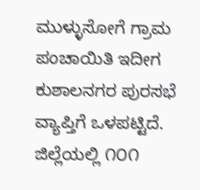ಮುಳ್ಳುಸೋಗೆ ಗ್ರಾಮ ಪಂಚಾಯಿತಿ ಇದೀಗ ಕುಶಾಲನಗರ ಪುರಸಭೆ ವ್ಯಾಪ್ತಿಗೆ ಒಳಪಟ್ಟಿದೆ. ಜಿಲ್ಲೆಯಲ್ಲಿ ೧೦೧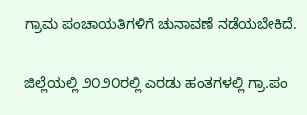ಗ್ರಾಮ ಪಂಚಾಯತಿಗಳಿಗೆ ಚುನಾವಣೆ ನಡೆಯಬೇಕಿದೆ.

ಜಿಲ್ಲೆಯಲ್ಲಿ ೨೦೨೦ರಲ್ಲಿ ಎರಡು ಹಂತಗಳಲ್ಲಿ ಗ್ರಾ.ಪಂ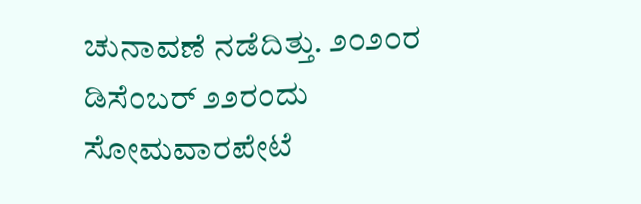ಚುನಾವಣೆ ನಡೆದಿತ್ತು. ೨೦೨೦ರ ಡಿಸೆಂಬರ್ ೨೨ರಂದು ಸೋಮವಾರಪೇಟೆ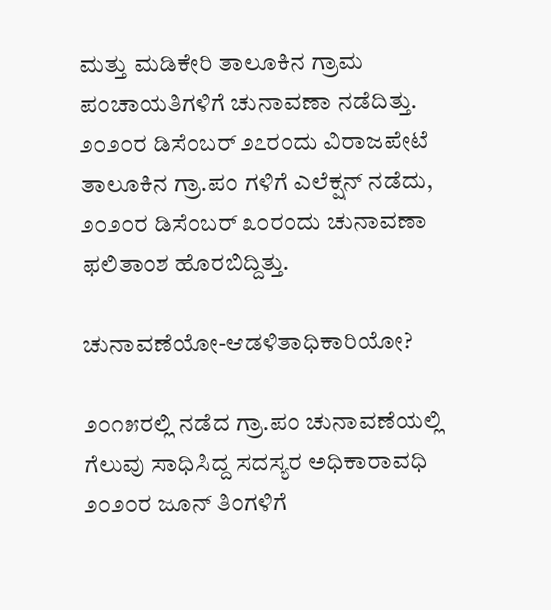ಮತ್ತು ಮಡಿಕೇರಿ ತಾಲೂಕಿನ ಗ್ರಾಮ ಪಂಚಾಯತಿಗಳಿಗೆ ಚುನಾವಣಾ ನಡೆದಿತ್ತು. ೨೦೨೦ರ ಡಿಸೆಂಬರ್ ೨೭ರಂದು ವಿರಾಜಪೇಟೆ ತಾಲೂಕಿನ ಗ್ರಾ.ಪಂ ಗಳಿಗೆ ಎಲೆಕ್ಷನ್ ನಡೆದು, ೨೦೨೦ರ ಡಿಸೆಂಬರ್ ೩೦ರಂದು ಚುನಾವಣಾ ಫಲಿತಾಂಶ ಹೊರಬಿದ್ದಿತ್ತು.

ಚುನಾವಣೆಯೋ-ಆಡಳಿತಾಧಿಕಾರಿಯೋ?

೨೦೧೫ರಲ್ಲಿ ನಡೆದ ಗ್ರಾ.ಪಂ ಚುನಾವಣೆಯಲ್ಲಿ ಗೆಲುವು ಸಾಧಿಸಿದ್ದ ಸದಸ್ಯರ ಅಧಿಕಾರಾವಧಿ ೨೦೨೦ರ ಜೂನ್ ತಿಂಗಳಿಗೆ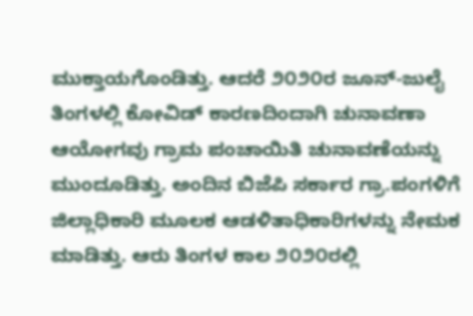ಮುಕ್ತಾಯಗೊಂಡಿತ್ತು. ಆದರೆ ೨೦೨೦ರ ಜೂನ್-ಜುಲೈ ತಿಂಗಳಲ್ಲಿ ಕೋವಿಡ್ ಕಾರಣದಿಂದಾಗಿ ಚುನಾವಣಾ ಆಯೋಗವು ಗ್ರಾಮ ಪಂಚಾಯಿತಿ ಚುನಾವಣೆಯನ್ನು ಮುಂದೂಡಿತ್ತು. ಅಂದಿನ ಬಿಜೆಪಿ ಸರ್ಕಾರ ಗ್ರಾ.ಪಂಗಳಿಗೆ ಜಿಲ್ಲಾಧಿಕಾರಿ ಮೂಲಕ ಆಡಳಿತಾಧಿಕಾರಿಗಳನ್ನು ನೇಮಕ ಮಾಡಿತ್ತು. ಆರು ತಿಂಗಳ ಕಾಲ ೨೦೨೦ರಲ್ಲಿ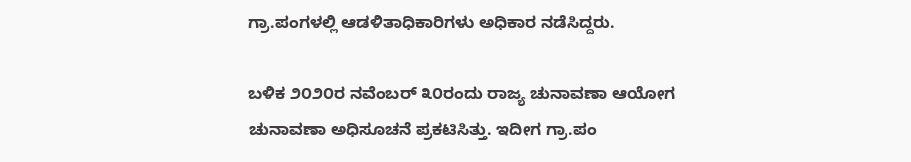ಗ್ರಾ.ಪಂಗಳಲ್ಲಿ ಆಡಳಿತಾಧಿಕಾರಿಗಳು ಅಧಿಕಾರ ನಡೆಸಿದ್ದರು.

ಬಳಿಕ ೨೦೨೦ರ ನವೆಂಬರ್ ೩೦ರಂದು ರಾಜ್ಯ ಚುನಾವಣಾ ಆಯೋಗ ಚುನಾವಣಾ ಅಧಿಸೂಚನೆ ಪ್ರಕಟಿಸಿತ್ತು. ಇದೀಗ ಗ್ರಾ.ಪಂ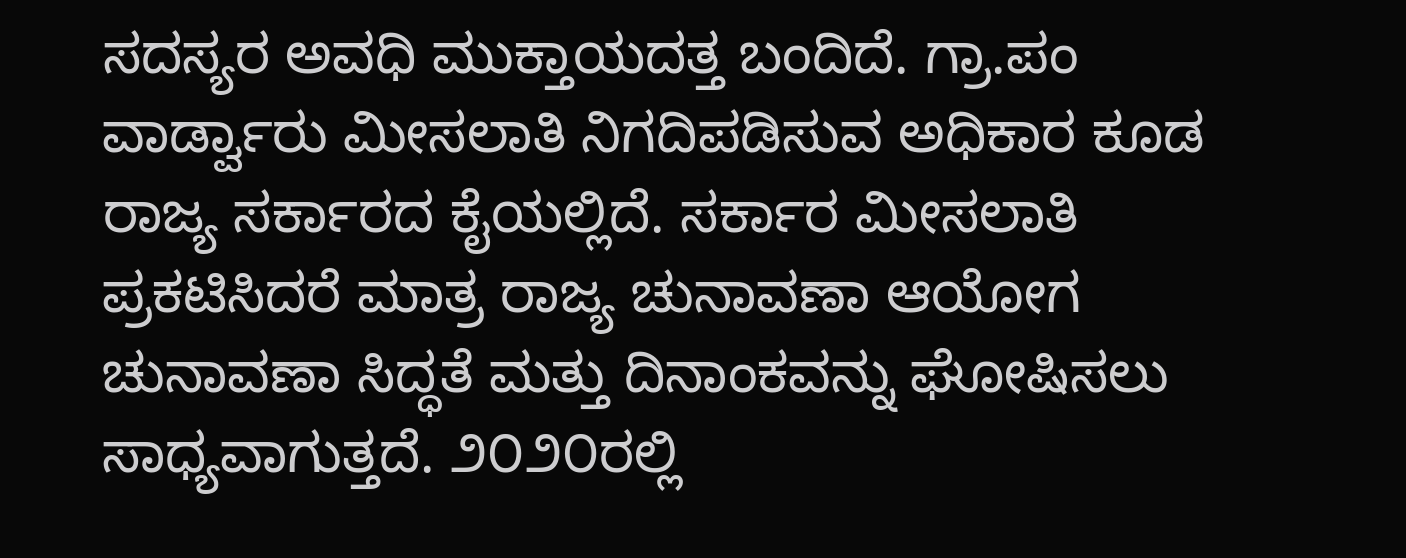ಸದಸ್ಯರ ಅವಧಿ ಮುಕ್ತಾಯದತ್ತ ಬಂದಿದೆ. ಗ್ರಾ.ಪಂ ವಾರ್ಡ್ವಾರು ಮೀಸಲಾತಿ ನಿಗದಿಪಡಿಸುವ ಅಧಿಕಾರ ಕೂಡ ರಾಜ್ಯ ಸರ್ಕಾರದ ಕೈಯಲ್ಲಿದೆ. ಸರ್ಕಾರ ಮೀಸಲಾತಿ ಪ್ರಕಟಿಸಿದರೆ ಮಾತ್ರ ರಾಜ್ಯ ಚುನಾವಣಾ ಆಯೋಗ ಚುನಾವಣಾ ಸಿದ್ಧತೆ ಮತ್ತು ದಿನಾಂಕವನ್ನು ಘೋಷಿಸಲು ಸಾಧ್ಯವಾಗುತ್ತದೆ. ೨೦೨೦ರಲ್ಲಿ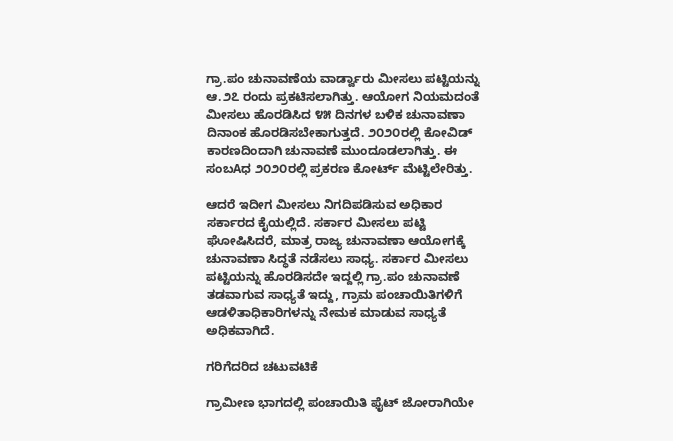ಗ್ರಾ.ಪಂ ಚುನಾವಣೆಯ ವಾರ್ಡ್ವಾರು ಮೀಸಲು ಪಟ್ಟಿಯನ್ನು ಆ.೨೭ ರಂದು ಪ್ರಕಟಿಸಲಾಗಿತ್ತು. ಆಯೋಗ ನಿಯಮದಂತೆ ಮೀಸಲು ಹೊರಡಿಸಿದ ೪೫ ದಿನಗಳ ಬಳಿಕ ಚುನಾವಣಾ ದಿನಾಂಕ ಹೊರಡಿಸಬೇಕಾಗುತ್ತದೆ. ೨೦೨೦ರಲ್ಲಿ ಕೋವಿಡ್ ಕಾರಣದಿಂದಾಗಿ ಚುನಾವಣೆ ಮುಂದೂಡಲಾಗಿತ್ತು. ಈ ಸಂಬAಧ ೨೦೨೦ರಲ್ಲಿ ಪ್ರಕರಣ ಕೋರ್ಟ್ ಮೆಟ್ಟಿಲೇರಿತ್ತು.

ಆದರೆ ಇದೀಗ ಮೀಸಲು ನಿಗದಿಪಡಿಸುವ ಅಧಿಕಾರ ಸರ್ಕಾರದ ಕೈಯಲ್ಲಿದೆ. ಸರ್ಕಾರ ಮೀಸಲು ಪಟ್ಟಿ ಘೋಷಿಸಿದರೆ, ಮಾತ್ರ ರಾಜ್ಯ ಚುನಾವಣಾ ಆಯೋಗಕ್ಕೆ ಚುನಾವಣಾ ಸಿದ್ಧತೆ ನಡೆಸಲು ಸಾಧ್ಯ. ಸರ್ಕಾರ ಮೀಸಲು ಪಟ್ಟಿಯನ್ನು ಹೊರಡಿಸದೇ ಇದ್ದಲ್ಲಿ ಗ್ರಾ.ಪಂ ಚುನಾವಣೆ ತಡವಾಗುವ ಸಾಧ್ಯತೆ ಇದ್ದು, ಗ್ರಾಮ ಪಂಚಾಯಿತಿಗಳಿಗೆ ಆಡಳಿತಾಧಿಕಾರಿಗಳನ್ನು ನೇಮಕ ಮಾಡುವ ಸಾಧ್ಯತೆ ಅಧಿಕವಾಗಿದೆ.

ಗರಿಗೆದರಿದ ಚಟುವಟಿಕೆ

ಗ್ರಾಮೀಣ ಭಾಗದಲ್ಲಿ ಪಂಚಾಯಿತಿ ಫೈಟ್ ಜೋರಾಗಿಯೇ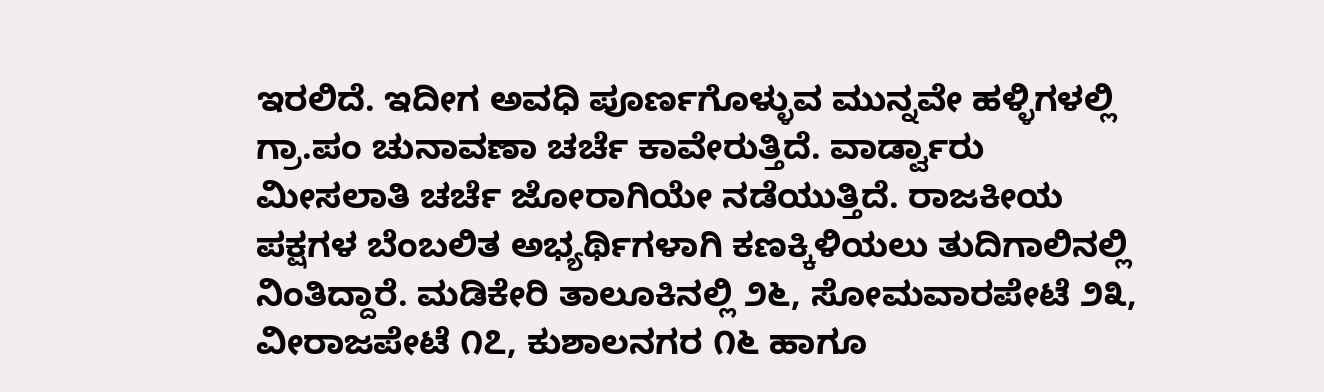ಇರಲಿದೆ. ಇದೀಗ ಅವಧಿ ಪೂರ್ಣಗೊಳ್ಳುವ ಮುನ್ನವೇ ಹಳ್ಳಿಗಳಲ್ಲಿ ಗ್ರಾ.ಪಂ ಚುನಾವಣಾ ಚರ್ಚೆ ಕಾವೇರುತ್ತಿದೆ. ವಾರ್ಡ್ವಾರು ಮೀಸಲಾತಿ ಚರ್ಚೆ ಜೋರಾಗಿಯೇ ನಡೆಯುತ್ತಿದೆ. ರಾಜಕೀಯ ಪಕ್ಷಗಳ ಬೆಂಬಲಿತ ಅಭ್ಯರ್ಥಿಗಳಾಗಿ ಕಣಕ್ಕಿಳಿಯಲು ತುದಿಗಾಲಿನಲ್ಲಿ ನಿಂತಿದ್ದಾರೆ. ಮಡಿಕೇರಿ ತಾಲೂಕಿನಲ್ಲಿ ೨೬, ಸೋಮವಾರಪೇಟೆ ೨೩, ವೀರಾಜಪೇಟೆ ೧೭, ಕುಶಾಲನಗರ ೧೬ ಹಾಗೂ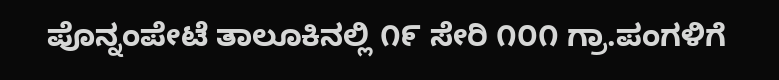ಪೊನ್ನಂಪೇಟೆ ತಾಲೂಕಿನಲ್ಲಿ ೧೯ ಸೇರಿ ೧೦೧ ಗ್ರಾ.ಪಂಗಳಿಗೆ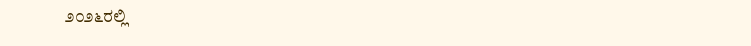೨೦೨೬ರಲ್ಲಿ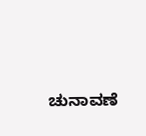ಚುನಾವಣೆ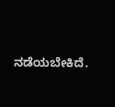ನಡೆಯಬೇಕಿದೆ.